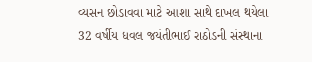વ્યસન છોડાવવા માટે આશા સાથે દાખલ થયેલા 32 વર્ષીય ધવલ જયંતીભાઈ રાઠોડની સંસ્થાના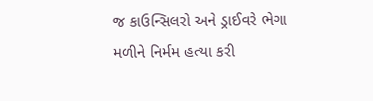જ કાઉન્સિલરો અને ડ્રાઈવરે ભેગા મળીને નિર્મમ હત્યા કરી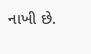નાખી છે.